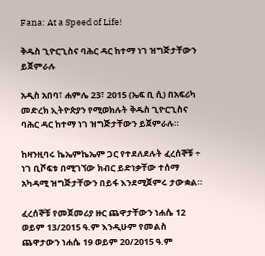Fana: At a Speed of Life!

ቅዱስ ጊዮርጊስና ባሕር ዳር ከተማ ነገ ዝግጅታቸውን ይጀምራሉ

አዲስ አበባ፣ ሐምሌ 23፣ 2015 (ኤፍ ቢ ሲ) በአፍሪካ መድረክ ኢትዮጵያን የሚወክሉት ቅዱስ ጊዮርጊስና ባሕር ዳር ከተማ ነገ ዝግጅታቸውን ይጀምራሉ።

ከዛንዚባሩ ኬኤምኬኤም ጋር የተደለደሉት ፈረሰኞቹ ÷ ነገ ቢሾፍቱ በሚገኘው ክብር ይድነቃቸው ተሰማ አካዳሚ ዝግጅታቸውን በይፋ እንደሚጀምሩ ታውቋል።

ፈረሰኞቹ የመጀመሪያ ዙር ጨዋታቸውን ነሐሴ 12 ወይም 13/2015 ዓ.ም እንዲሁም የመልስ ጨዋታውን ነሐሴ 19 ወይም 20/2015 ዓ.ም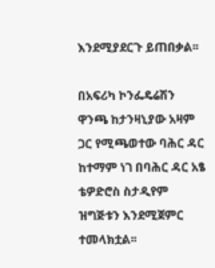እንደሚያደርጉ ይጠበቃል፡፡

በአፍሪካ ኮንፌዴሬሽን ዋንጫ ከታንዛኒያው አዛም ጋር የሚጫወተው ባሕር ዳር ከተማም ነገ በባሕር ዳር አፄ ቴዎድሮስ ስታዲየም ዝግጅቱን እንደሚጀምር ተመላክቷል፡፡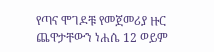የጣና ሞገዶቹ የመጀመሪያ ዙር ጨዋታቸውን ነሐሴ 12 ወይም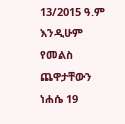13/2015 ዓ.ም እንዲሁም የመልስ ጨዋታቸውን ነሐሴ 19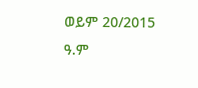ወይም 20/2015 ዓ.ም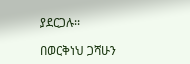ያደርጋሉ፡፡

በወርቅነህ ጋሻሁን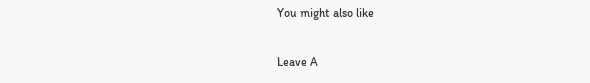You might also like

Leave A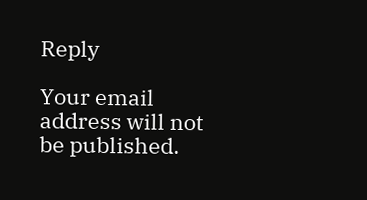Reply

Your email address will not be published.